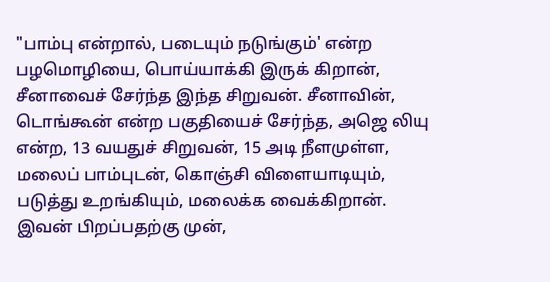"பாம்பு என்றால், படையும் நடுங்கும்' என்ற பழமொழியை, பொய்யாக்கி இருக் கிறான், சீனாவைச் சேர்ந்த இந்த சிறுவன். சீனாவின், டொங்கூன் என்ற பகுதியைச் சேர்ந்த, அஜெ லியு என்ற, 13 வயதுச் சிறுவன், 15 அடி நீளமுள்ள, மலைப் பாம்புடன், கொஞ்சி விளையாடியும், படுத்து உறங்கியும், மலைக்க வைக்கிறான்.
இவன் பிறப்பதற்கு முன்,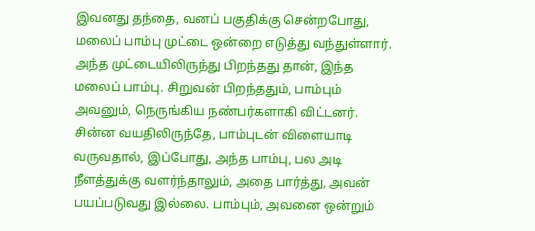இவனது தந்தை, வனப் பகுதிக்கு சென்றபோது, மலைப் பாம்பு முட்டை ஒன்றை எடுத்து வந்துள்ளார். அந்த முட்டையிலிருந்து பிறந்தது தான், இந்த மலைப் பாம்பு. சிறுவன் பிறந்ததும், பாம்பும் அவனும், நெருங்கிய நண்பர்களாகி விட்டனர்.
சின்ன வயதிலிருந்தே, பாம்புடன் விளையாடி வருவதால், இப்போது, அந்த பாம்பு, பல அடி நீளத்துக்கு வளர்ந்தாலும், அதை பார்த்து, அவன் பயப்படுவது இல்லை. பாம்பும், அவனை ஒன்றும்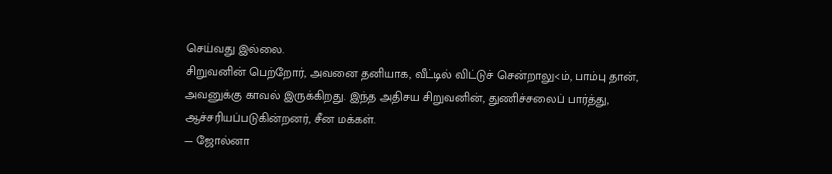செய்வது இல்லை.
சிறுவனின் பெற்றோர், அவனை தனியாக, வீட்டில் விட்டுச் சென்றாலு<ம், பாம்பு தான், அவனுக்கு காவல் இருக்கிறது. இந்த அதிசய சிறுவனின், துணிச்சலைப் பார்த்து, ஆச்சரியப்படுகின்றனர், சீன மக்கள்.
— ஜோல்னா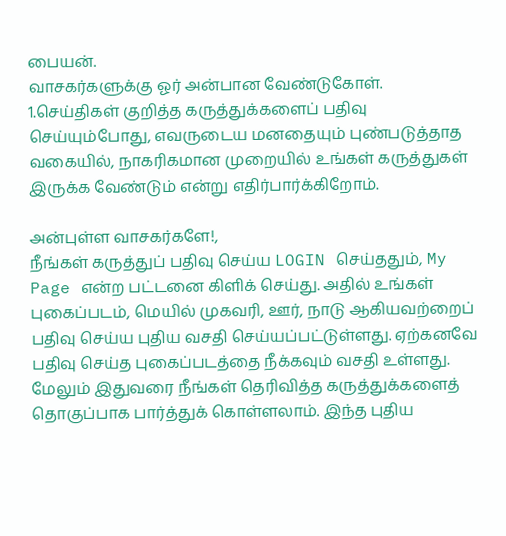பையன்.
வாசகர்களுக்கு ஓர் அன்பான வேண்டுகோள்.
1.செய்திகள் குறித்த கருத்துக்களைப் பதிவு செய்யும்போது, எவருடைய மனதையும் புண்படுத்தாத வகையில், நாகரிகமான முறையில் உங்கள் கருத்துகள் இருக்க வேண்டும் என்று எதிர்பார்க்கிறோம்.

அன்புள்ள வாசகர்களே!,
நீங்கள் கருத்துப் பதிவு செய்ய LOGIN செய்ததும், My Page என்ற பட்டனை கிளிக் செய்து. அதில் உங்கள் புகைப்படம், மெயில் முகவரி, ஊர், நாடு ஆகியவற்றைப் பதிவு செய்ய புதிய வசதி செய்யப்பட்டுள்ளது. ஏற்கனவே பதிவு செய்த புகைப்படத்தை நீக்கவும் வசதி உள்ளது. மேலும் இதுவரை நீங்கள் தெரிவித்த கருத்துக்களைத் தொகுப்பாக பார்த்துக் கொள்ளலாம். இந்த புதிய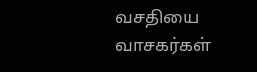வசதியை வாசகர்கள்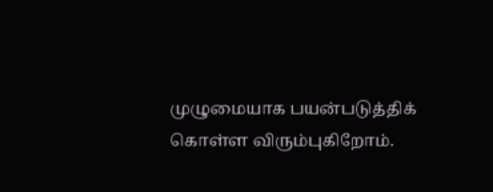முழுமையாக பயன்படுத்திக் கொள்ள விரும்புகிறோம்.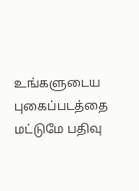உங்களுடைய புகைப்படத்தை மட்டுமே பதிவு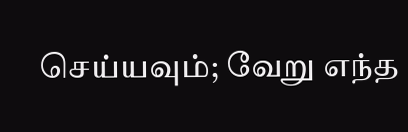செய்யவும்; வேறு எந்த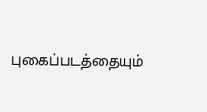புகைப்படத்தையும்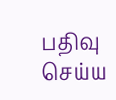பதிவு செய்ய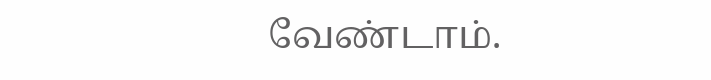வேண்டாம்.